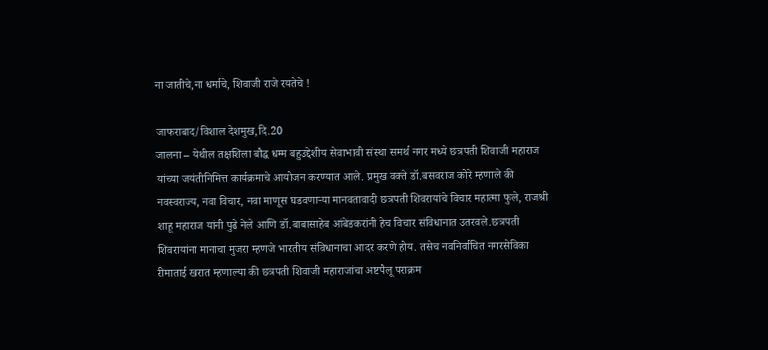ना जातीचे,ना धर्माचे, शिवाजी राजे रयतेचे !

जाफराबाद/विशाल देशमुख,दि.20
जालना – येथील तक्षशिला बौद्ध धम्म बहुउद्देशीय सेवाभावी संस्था समर्थ नगर मध्ये छत्रपती शिवाजी महाराज यांच्या जयंतीनिमित्त कार्यक्रमाचे आयोजन करण्यात आले. प्रमुख वक्ते डॉ.बसवराज कोरे म्हणाले की नवस्वराज्य, नवा विचार, नवा माणूस घडवणाऱ्या मानवतावादी छत्रपती शिवरायांचे विचार महात्मा फुले, राजश्री शाहू महाराज यांनी पुढे नेले आणि डॉ.बाबासाहेब आंबेडकरांनी हेच विचार संविधानात उतरवले.छत्रपती शिवरायांना मानाचा मुजरा म्हणजे भारतीय संविधानाचा आदर करणे होय. तसेच नवनिर्वाचित नगरसेविका रीमाताई खरात म्हणाल्या की छत्रपती शिवाजी महाराजांचा अष्टपैलू पराक्रम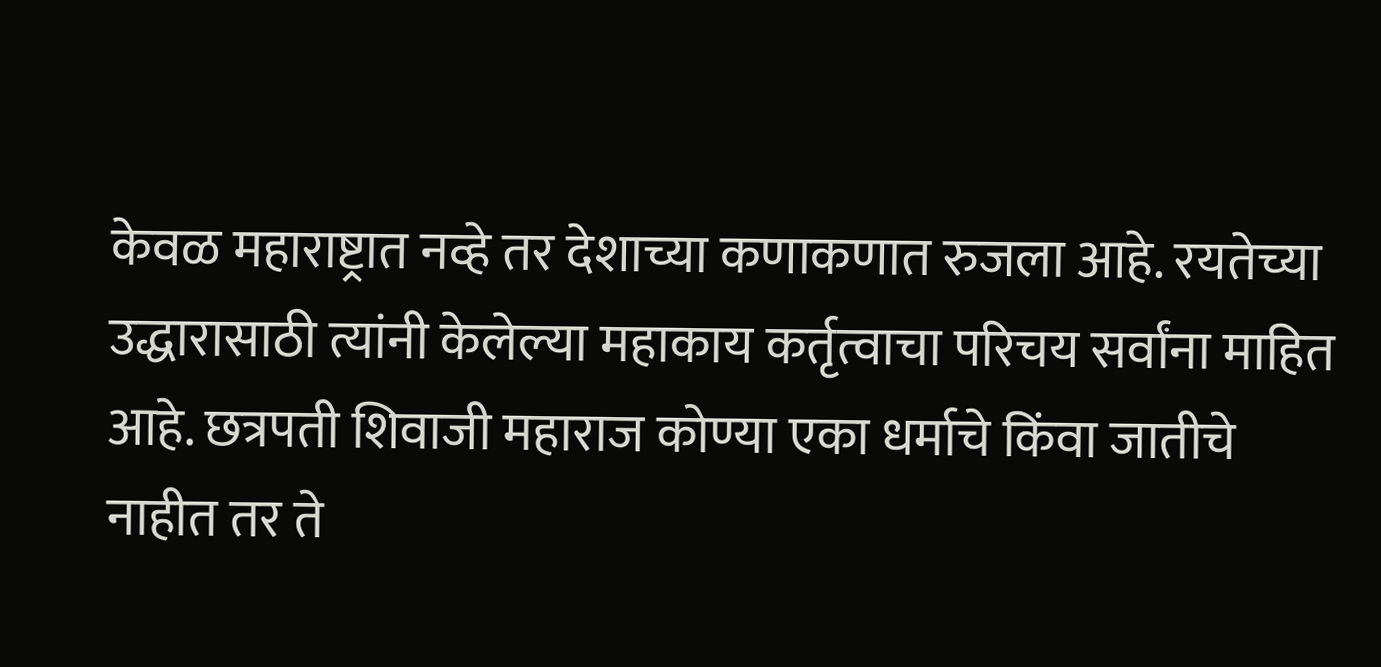केवळ महाराष्ट्रात नव्हे तर देशाच्या कणाकणात रुजला आहे. रयतेच्या उद्धारासाठी त्यांनी केलेल्या महाकाय कर्तृत्वाचा परिचय सर्वांना माहित आहे. छत्रपती शिवाजी महाराज कोण्या एका धर्माचे किंवा जातीचे नाहीत तर ते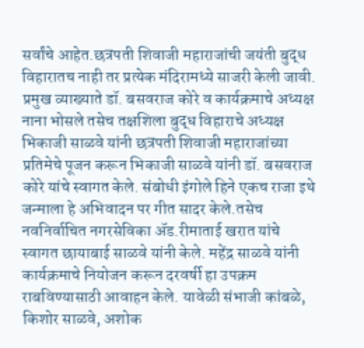सर्वांचे आहेत.छत्रपती शिवाजी महाराजांची जयंती बुद्ध विहारातच नाही तर प्रत्येक मंदिरामध्ये साजरी केली जावी. प्रमुख व्याख्याते डॉ. बसवराज कोरे व कार्यक्रमाचे अध्यक्ष नाना भोसले तसेच तक्षशिला बुद्ध विहाराचे अध्यक्ष भिकाजी साळवे यांनी छत्रपती शिवाजी महाराजांच्या प्रतिमेचे पूजन करून भिकाजी साळवे यांनी डॉ. बसवराज कोरे यांचे स्वागत केले. संबोधी इंगोले हिने एकच राजा इथे जन्माला हे अभिवादन पर गीत सादर केले.तसेच नवनिर्वाचित नगरसेविका ॲड.रीमाताई खरात यांचे स्वागत छायाबाई साळवे यांनी केले. महेंद्र साळवे यांनी कार्यक्रमाचे नियोजन करून दरवर्षी हा उपक्रम राबविण्यासाठी आवाहन केले. यावेळी संभाजी कांबळे, किशोर साळवे, अशोक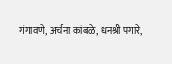गंगावणे, अर्चना कांबळे, धनश्री पगारे,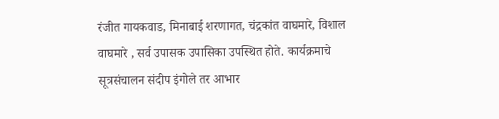रंजीत गायकवाड, मिनाबाई शरणागत, चंद्रकांत वाघमारे, विशाल वाघमारे , सर्व उपासक उपासिका उपस्थित होते. कार्यक्रमाचे सूत्रसंचालन संदीप इंगोले तर आभार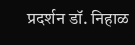प्रदर्शन डॉ. निहाळ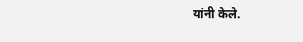यांनी केले.